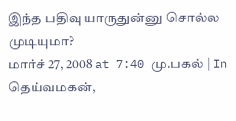இந்த பதிவு யாருதுன்னு சொல்ல முடியுமா?
மார்ச் 27, 2008 at 7:40 மு.பகல் | In தெய்வமகன்,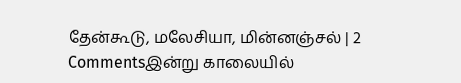தேன்கூடு, மலேசியா, மின்னஞ்சல் | 2 Commentsஇன்று காலையில்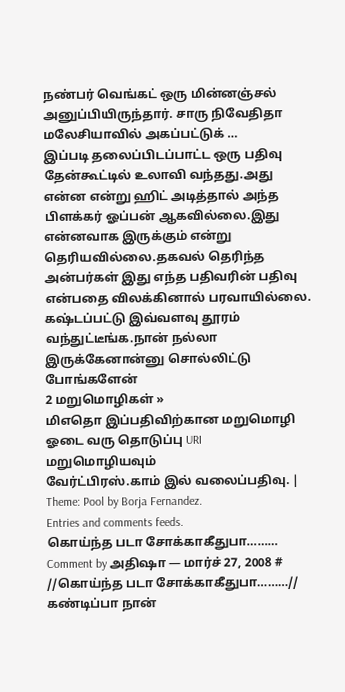நண்பர் வெங்கட் ஒரு மின்னஞ்சல் அனுப்பியிருந்தார். சாரு நிவேதிதா மலேசியாவில் அகப்பட்டுக் …
இப்படி தலைப்பிடப்பாட்ட ஒரு பதிவு தேன்கூட்டில் உலாவி வந்தது.அது என்ன என்று ஹிட் அடித்தால் அந்த பிளக்கர் ஓப்பன் ஆகவில்லை.இது என்னவாக இருக்கும் என்று தெரியவில்லை.தகவல் தெரிந்த அன்பர்கள் இது எந்த பதிவரின் பதிவு என்பதை விலக்கினால் பரவாயில்லை.
கஷ்டப்பட்டு இவ்வளவு தூரம் வந்துட்டீங்க.நான் நல்லா இருக்கேனான்னு சொல்லிட்டு போங்களேன்
2 மறுமொழிகள் »
மிஎதொ இப்பதிவிற்கான மறுமொழி ஓடை வரு தொடுப்பு URI
மறுமொழியவும்
வேர்ட்பிரஸ்.காம் இல் வலைப்பதிவு. | Theme: Pool by Borja Fernandez.
Entries and comments feeds.
கொய்ந்த படா சோக்காகீதுபா………
Comment by அதிஷா — மார்ச் 27, 2008 #
//கொய்ந்த படா சோக்காகீதுபா………//
கண்டிப்பா நான்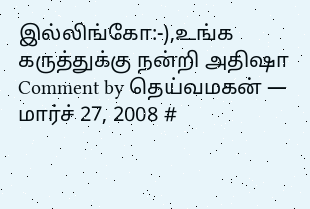இல்லிங்கோ:-),உங்க கருத்துக்கு நன்றி அதிஷா
Comment by தெய்வமகன் — மார்ச் 27, 2008 #